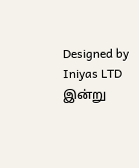Designed by Iniyas LTD
இன்று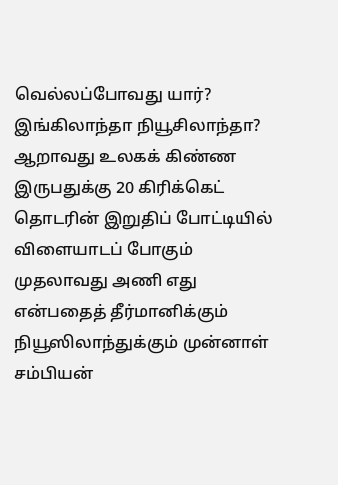வெல்லப்போவது யார்? இங்கிலாந்தா நியூசிலாந்தா?
ஆறாவது உலகக் கிண்ண இருபதுக்கு 20 கிரிக்கெட் தொடரின் இறுதிப் போட்டியில் விளையாடப் போகும் முதலாவது அணி எது என்பதைத் தீர்மானிக்கும் நியூஸிலாந்துக்கும் முன்னாள் சம்பியன்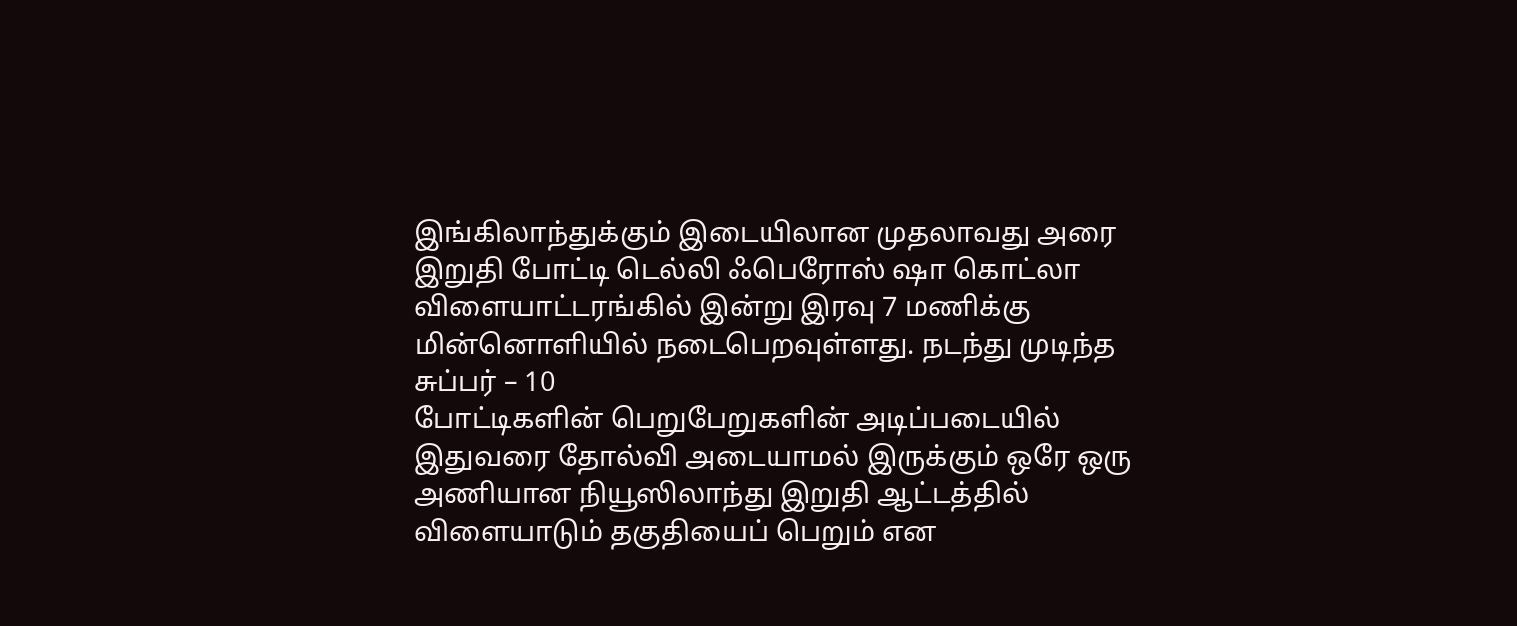இங்கிலாந்துக்கும் இடையிலான முதலாவது அரை இறுதி போட்டி டெல்லி ஃபெரோஸ் ஷா கொட்லா விளையாட்டரங்கில் இன்று இரவு 7 மணிக்கு மின்னொளியில் நடைபெறவுள்ளது. நடந்து முடிந்த சுப்பர் – 10
போட்டிகளின் பெறுபேறுகளின் அடிப்படையில் இதுவரை தோல்வி அடையாமல் இருக்கும் ஒரே ஒரு அணியான நியூஸிலாந்து இறுதி ஆட்டத்தில் விளையாடும் தகுதியைப் பெறும் என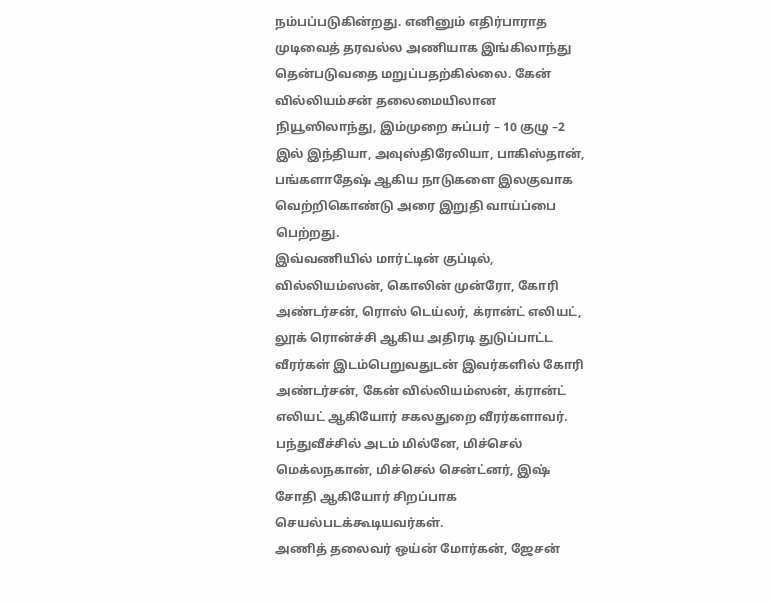நம்பப்படுகின்றது. எனினும் எதிர்பாராத முடிவைத் தரவல்ல அணியாக இங்கிலாந்து தென்படுவதை மறுப்பதற்கில்லை. கேன் வில்லியம்சன் தலைமையிலான நியூஸிலாந்து, இம்முறை சுப்பர் – 10 குழு –2 இல் இந்தியா, அவுஸ்திரேலியா, பாகிஸ்தான், பங்களாதேஷ் ஆகிய நாடுகளை இலகுவாக வெற்றிகொண்டு அரை இறுதி வாய்ப்பை பெற்றது.
இவ்வணியில் மார்ட்டின் குப்டில், வில்லியம்ஸன், கொலின் முன்ரோ, கோரி அண்டர்சன், ரொஸ் டெய்லர், க்ரான்ட் எலியட், லூக் ரொன்ச்சி ஆகிய அதிரடி துடுப்பாட்ட வீரர்கள் இடம்பெறுவதுடன் இவர்களில் கோரி அண்டர்சன், கேன் வில்லியம்ஸன், க்ரான்ட் எலியட் ஆகியோர் சகலதுறை வீரர்களாவர். பந்துவீச்சில் அடம் மில்னே, மிச்செல் மெக்லநகான், மிச்செல் சென்ட்னர், இஷ் சோதி ஆகியோர் சிறப்பாக செயல்படக்கூடியவர்கள்.
அணித் தலைவர் ஒய்ன் மோர்கன், ஜேசன்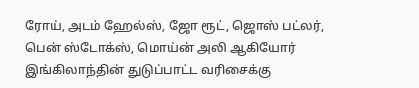ரோய், அடம் ஹேல்ஸ், ஜோ ரூட், ஜொஸ் பட்லர், பென் ஸ்டோக்ஸ், மொய்ன் அலி ஆகியோர் இங்கிலாந்தின் துடுப்பாட்ட வரிசைக்கு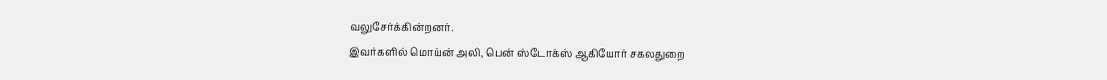வலுசேர்க்கின்றனர்.
இவர்களில் மொய்ன் அலி, பென் ஸ்டோக்ஸ் ஆகியோர் சகலதுறை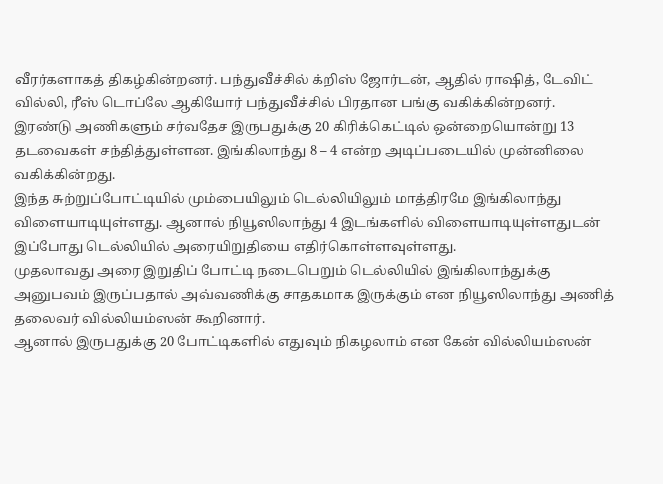வீரர்களாகத் திகழ்கின்றனர். பந்துவீச்சில் க்றிஸ் ஜோர்டன், ஆதில் ராஷித், டேவிட் வில்லி, ரீஸ் டொப்லே ஆகியோர் பந்துவீச்சில் பிரதான பங்கு வகிக்கின்றனர்.
இரண்டு அணிகளும் சர்வதேச இருபதுக்கு 20 கிரிக்கெட்டில் ஒன்றையொன்று 13 தடவைகள் சந்தித்துள்ளன. இங்கிலாந்து 8 – 4 என்ற அடிப்படையில் முன்னிலை வகிக்கின்றது.
இந்த சுற்றுப்போட்டியில் மும்பையிலும் டெல்லியிலும் மாத்திரமே இங்கிலாந்து விளையாடியுள்ளது. ஆனால் நியூஸிலாந்து 4 இடங்களில் விளையாடியுள்ளதுடன் இப்போது டெல்லியில் அரையிறுதியை எதிர்கொள்ளவுள்ளது.
முதலாவது அரை இறுதிப் போட்டி நடைபெறும் டெல்லியில் இங்கிலாந்துக்கு அனுபவம் இருப்பதால் அவ்வணிக்கு சாதகமாக இருக்கும் என நியூஸிலாந்து அணித் தலைவர் வில்லியம்ஸன் கூறினார்.
ஆனால் இருபதுக்கு 20 போட்டிகளில் எதுவும் நிகழலாம் என கேன் வில்லியம்ஸன்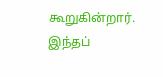கூறுகின்றார். இந்தப்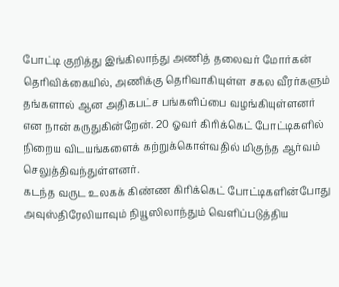போட்டி குறித்து இங்கிலாந்து அணித் தலைவர் மோர்கன் தெரிவிக்கையில், அணிக்கு தெரிவாகியுள்ள சகல வீரர்களும் தங்களால் ஆன அதிகபட்ச பங்களிப்பை வழங்கியுள்ளனர் என நான் கருதுகின்றேன். 20 ஓவர் கிரிக்கெட் போட்டிகளில் நிறைய விடயங்களைக் கற்றுக்கொள்வதில் மிகுந்த ஆர்வம் செலுத்திவந்துள்ளனர்.
கடந்த வருட உலகக் கிண்ண கிரிக்கெட் போட்டிகளின்போது அவுஸ்திரேலியாவும் நியூஸிலாந்தும் வெளிப்படுத்திய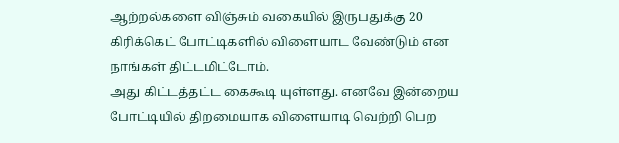ஆற்றல்களை விஞ்சும் வகையில் இருபதுக்கு 20 கிரிக்கெட் போட்டிகளில் விளையாட வேண்டும் என நாங்கள் திட்டமிட்டோம்.
அது கிட்டத்தட்ட கைகூடி யுள்ளது. எனவே இன்றைய போட்டியில் திறமையாக விளையாடி வெற்றி பெற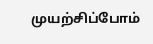முயற்சிப்போம்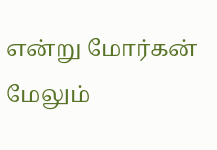என்று மோர்கன் மேலும்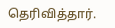தெரிவித்தார்.